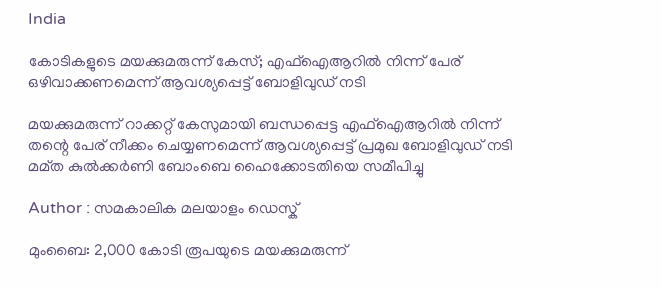India

കോടികളുടെ മയക്കുമരുന്ന് കേസ്; എഫ്‌ഐആറില്‍ നിന്ന് പേര് ഒഴിവാക്കണമെന്ന് ആവശ്യപ്പെട്ട് ബോളിവുഡ് നടി

മയക്കുമരുന്ന് റാക്കറ്റ് കേസുമായി ബന്ധപ്പെട്ട എഫ്‌ഐആറില്‍ നിന്ന് തന്റെ പേര് നീക്കം ചെയ്യണമെന്ന് ആവശ്യപ്പെട്ട് പ്രമുഖ ബോളിവുഡ് നടി മമ്ത കുല്‍ക്കര്‍ണി ബോംബെ ഹൈക്കോടതിയെ സമീപിച്ചു

Author : സമകാലിക മലയാളം ഡെസ്ക്

മുംബൈ: 2,000 കോടി രൂപയുടെ മയക്കുമരുന്ന്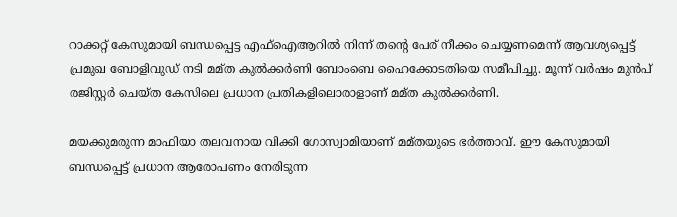റാക്കറ്റ് കേസുമായി ബന്ധപ്പെട്ട എഫ്‌ഐആറില്‍ നിന്ന് തന്റെ പേര് നീക്കം ചെയ്യണമെന്ന് ആവശ്യപ്പെട്ട് പ്രമുഖ ബോളിവുഡ് നടി മമ്ത കുല്‍ക്കര്‍ണി ബോംബെ ഹൈക്കോടതിയെ സമീപിച്ചു. മൂന്ന് വര്‍ഷം മുന്‍പ് രജിസ്റ്റര്‍ ചെയ്ത കേസിലെ പ്രധാന പ്രതികളിലൊരാളാണ് മമ്ത കുല്‍ക്കര്‍ണി.

മയക്കുമരുന്ന മാഫിയാ തലവനായ വിക്കി ഗോസ്വാമിയാണ് മമ്തയുടെ ഭര്‍ത്താവ്. ഈ കേസുമായി ബന്ധപ്പെട്ട് പ്രധാന ആരോപണം നേരിടുന്ന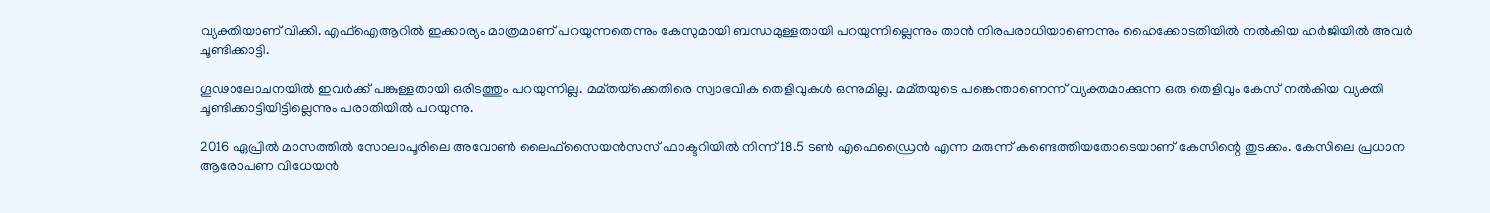വ്യക്തിയാണ് വിക്കി. എഫ്‌ഐആറില്‍ ഇക്കാര്യം മാത്രമാണ് പറയുന്നതെന്നും കേസുമായി ബന്ധമുള്ളതായി പറയുന്നില്ലെന്നും താന്‍ നിരപരാധിയാണെന്നും ഹൈക്കോടതിയില്‍ നല്‍കിയ ഹര്‍ജിയില്‍ അവര്‍ ചൂണ്ടിക്കാട്ടി.

ഗൂഢാലോചനയില്‍ ഇവര്‍ക്ക് പങ്കുള്ളതായി ഒരിടത്തും പറയുന്നില്ല. മമ്തയ്‌ക്കെതിരെ സ്വാഭവിക തെളിവുകള്‍ ഒന്നുമില്ല. മമ്തയുടെ പങ്കെന്താണെന്ന് വ്യക്തമാക്കുന്ന ഒരു തെളിവും കേസ് നല്‍കിയ വ്യക്തി ചൂണ്ടിക്കാട്ടിയിട്ടില്ലെന്നും പരാതിയില്‍ പറയുന്നു.

2016 ഏപ്രില്‍ മാസത്തില്‍ സോലാപൂരിലെ അവോണ്‍ ലൈഫ്‌സൈയന്‍സസ് ഫാക്ടറിയില്‍ നിന്ന് 18.5 ടണ്‍ എഫെഡ്രൈന്‍ എന്ന മരുന്ന് കണ്ടെത്തിയതോടെയാണ് കേസിന്റെ തുടക്കം. കേസിലെ പ്രധാന ആരോപണ വിധേയന്‍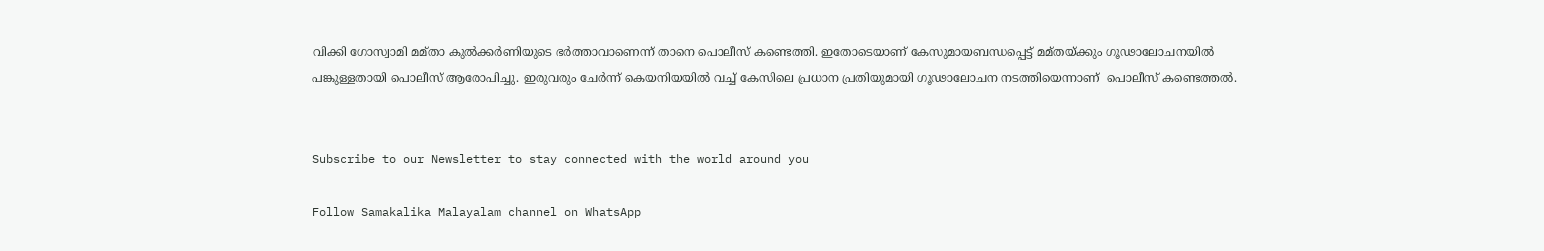വിക്കി ഗോസ്വാമി മമ്താ കുല്‍ക്കര്‍ണിയുടെ ഭര്‍ത്താവാണെന്ന് താനെ പൊലീസ് കണ്ടെത്തി. ഇതോടെയാണ് കേസുമായബന്ധപ്പെട്ട് മമ്തയ്ക്കും ഗൂഢാലോചനയില്‍ പങ്കുള്ളതായി പൊലീസ് ആരോപിച്ചു. ഇരുവരും ചേര്‍ന്ന് കെയനിയയില്‍ വച്ച് കേസിലെ പ്രധാന പ്രതിയുമായി ഗൂഢാലോചന നടത്തിയെന്നാണ്  പൊലീസ് കണ്ടെത്തല്‍.


Subscribe to our Newsletter to stay connected with the world around you

Follow Samakalika Malayalam channel on WhatsApp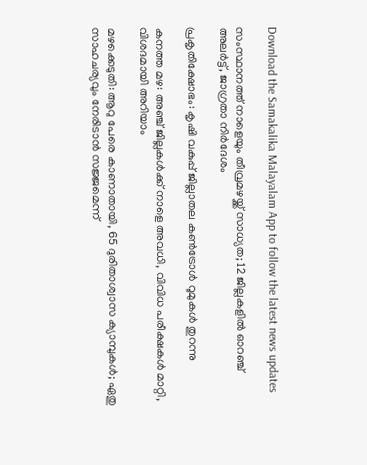Download the Samakalika Malayalam App to follow the latest news updates

സംസ്ഥാനത്ത് നാളെയും തീവ്രമഴയ്ക്ക് സാധ്യത; 12 ജില്ലകളില്‍ ഓറഞ്ച് അലര്‍ട്ട്, ജാഗ്രതാ നിര്‍ദേശം

പ്രകൃതിക്ഷോഭം: കൃഷി വകുപ്പ് ജില്ലാതല കൺട്രോൾ റൂമുകൾ തുറന്നു

കനത്ത മഴ: അഞ്ച് ജില്ലകൾക്ക് നാളെ അവധി, വിവിധ പരീക്ഷകൾ മാറ്റി, വിശദമായി അറിയാം

മഴക്കെടുതി: ആറു പേരെ കാണാതായി, 65 ദുരിതാശ്വാസ ക്യാമ്പുകള്‍; ഏതു സാഹചര്യവും നേരിടാൻ സജ്ജമെന്ന്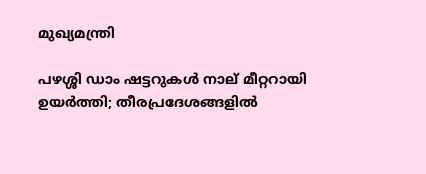മുഖ്യമന്ത്രി

പഴശ്ശി ഡാം ഷട്ടറുകള്‍ നാല് മീറ്ററായി ഉയര്‍ത്തി; തീരപ്രദേശങ്ങളില്‍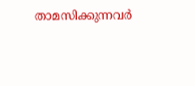താമസിക്കുന്നവര്‍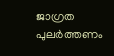ജാഗ്രത പുലർത്തണം